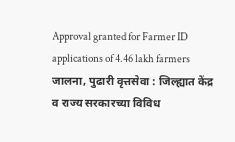Approval granted for Farmer ID applications of 4.46 lakh farmers
जालना, पुढारी वृत्तसेवा : जिल्ह्यात केंद्र व राज्य सरकारच्या विविध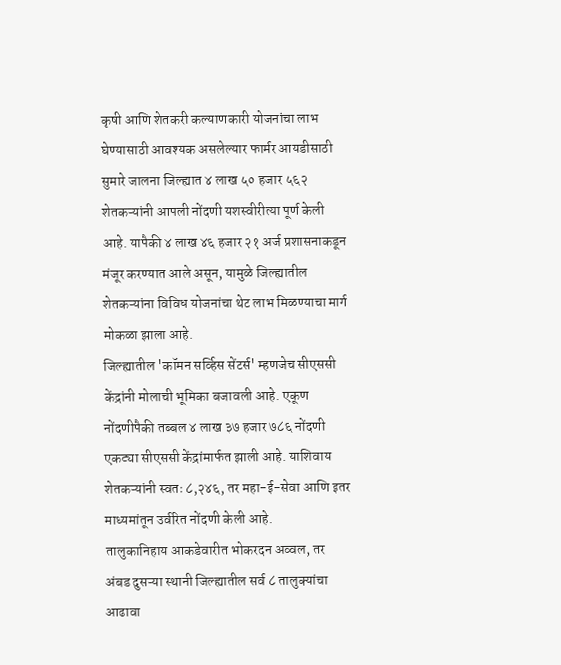कृषी आणि शेतकरी कल्याणकारी योजनांचा लाभ घेण्यासाठी आवश्यक असलेल्यार फार्मर आयडीसाठी सुमारे जालना जिल्ह्यात ४ लाख ५० हजार ५६२ शेतकऱ्यांनी आपली नोंदणी यशस्वीरीत्या पूर्ण केली आहे. यापैकी ४ लाख ४६ हजार २१ अर्ज प्रशासनाकडून मंजूर करण्यात आले असून, यामुळे जिल्ह्यातील शेतकऱ्यांना विविध योजनांचा थेट लाभ मिळण्याचा मार्ग मोकळा झाला आहे.
जिल्ह्यातील 'कॉमन सर्व्हिस सेंटर्स' म्हणजेच सीएससी केंद्रांनी मोलाची भूमिका बजावली आहे. एकूण नोंदणीपैकी तब्बल ४ लाख ३७ हजार ७८६ नोंदणी एकट्या सीएससी केंद्रांमार्फत झाली आहे. याशिवाय शेतकऱ्यांनी स्वतः ८,२४६, तर महा-ई-सेवा आणि इतर माध्यमांतून उर्वरित नोंदणी केली आहे.
तालुकानिहाय आकडेवारीत भोकरदन अव्वल, तर अंबड दुसऱ्या स्थानी जिल्ह्यातील सर्व ८ तालुक्यांचा आढावा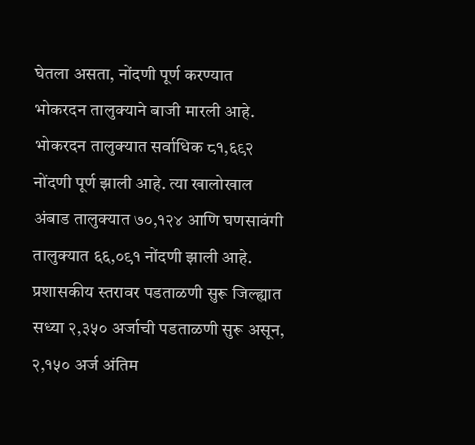घेतला असता, नोंदणी पूर्ण करण्यात भोकरदन तालुक्याने बाजी मारली आहे. भोकरदन तालुक्यात सर्वाधिक ८१,६९२ नोंदणी पूर्ण झाली आहे. त्या खालोखाल अंबाड तालुक्यात ७०,१२४ आणि घणसावंगी तालुक्यात ६६,०९१ नोंदणी झाली आहे. प्रशासकीय स्तरावर पडताळणी सुरू जिल्ह्यात सध्या २,३५० अर्जाची पडताळणी सुरू असून, २,१५० अर्ज अंतिम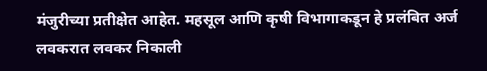मंजुरीच्या प्रतीक्षेत आहेत. महसूल आणि कृषी विभागाकडून हे प्रलंबित अर्ज लवकरात लवकर निकाली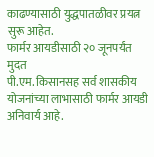काढण्यासाठी युद्धपातळीवर प्रयत्न सुरू आहेत.
फार्मर आयडीसाठी २० जूनपर्यंत मुदत
पी.एम. किसानसह सर्व शासकीय योजनांच्या लाभासाठी फार्मर आयडी अनिवार्य आहे.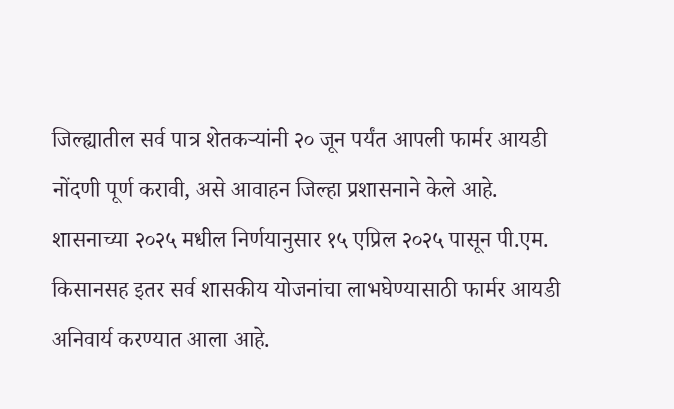जिल्ह्यातील सर्व पात्र शेतकऱ्यांनी २० जून पर्यंत आपली फार्मर आयडी नोंदणी पूर्ण करावी, असे आवाहन जिल्हा प्रशासनाने केले आहे. शासनाच्या २०२५ मधील निर्णयानुसार १५ एप्रिल २०२५ पासून पी.एम. किसानसह इतर सर्व शासकीय योजनांचा लाभघेण्यासाठी फार्मर आयडी अनिवार्य करण्यात आला आहे.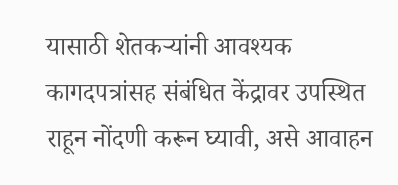यासाठी शेतकऱ्यांनी आवश्यक कागदपत्रांसह संबंधित केंद्रावर उपस्थित राहून नोंदणी करून घ्यावी, असे आवाहन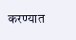करण्यात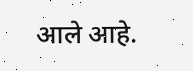आले आहे.